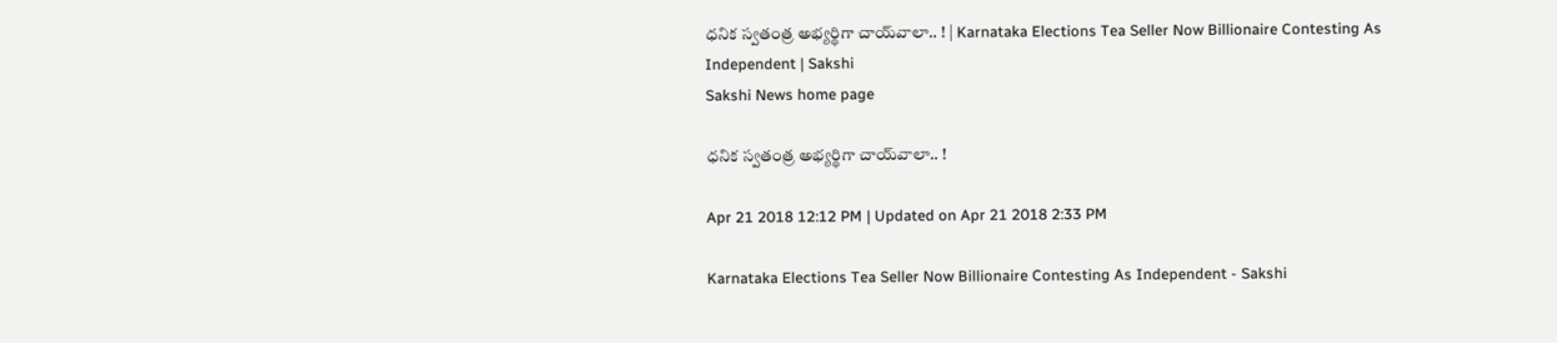ధనిక స్వతంత్ర అభ్యర్థిగా చాయ్‌వాలా.. ! | Karnataka Elections Tea Seller Now Billionaire Contesting As Independent | Sakshi
Sakshi News home page

ధనిక స్వతంత్ర అభ్యర్థిగా చాయ్‌వాలా.. !

Apr 21 2018 12:12 PM | Updated on Apr 21 2018 2:33 PM

Karnataka Elections Tea Seller Now Billionaire Contesting As Independent - Sakshi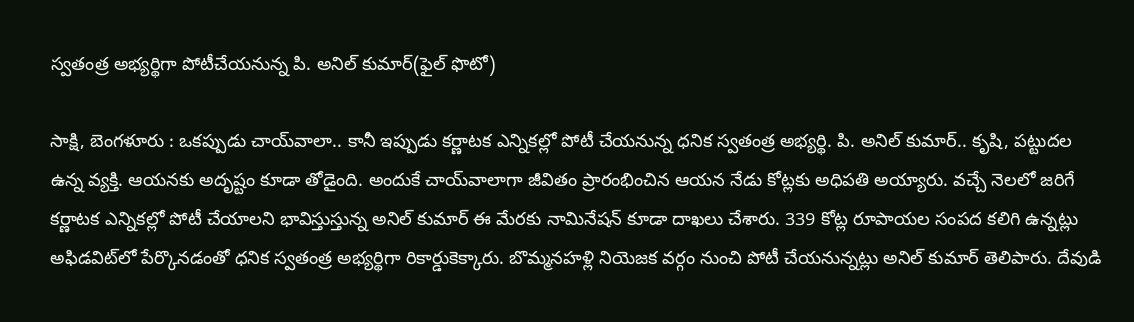స్వతంత్ర అభ్యర్థిగా పోటీచేయనున్న పి. అనిల్‌ కుమార్‌(ఫైల్‌ ఫొటో)

సాక్షి, బెంగళూరు : ఒకప్పుడు చాయ్‌వాలా.. కానీ ఇప్పుడు కర్ణాటక ఎన్నికల్లో పోటీ చేయనున్న ధనిక స్వతంత్ర అభ్యర్థి. పి. అనిల్‌ కుమార్‌.. కృషి, పట్టుదల ఉన్న వ్యక్తి. ఆయనకు అదృష్టం కూడా తోడైంది. అందుకే చాయ్‌వాలాగా జీవితం ప్రారంభించిన ఆయన నేడు కోట్లకు అధిపతి అయ్యారు. వచ్చే నెలలో జరిగే కర్ణాటక ఎన్నికల్లో పోటీ చేయాలని భావిస్తుస్తున్న అనిల్‌ కుమార్‌ ఈ మేరకు నామినేషన్‌ కూడా దాఖలు చేశారు. 339 కోట్ల రూపాయల సంపద కలిగి ఉన్నట్లు అఫిడవిట్‌లో పేర్కొనడంతో ధనిక స్వతంత్ర అభ్యర్థిగా రికార్డుకెక్కారు. బొమ్మనహళ్లి నియెజక వర్గం నుంచి పోటీ చేయనున్నట్లు అనిల్‌ కుమార్‌ తెలిపారు. దేవుడి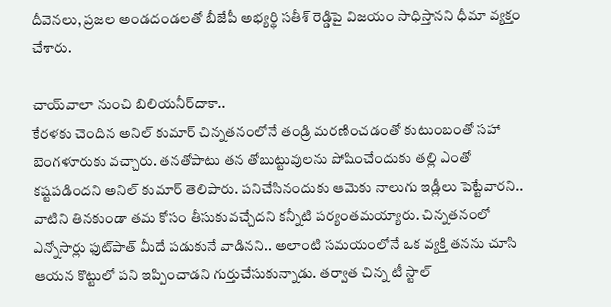దీవెనలు, ప్రజల అండదండలతో బీజేపీ అభ్యర్థి సతీశ్‌ రెడ్డిపై విజయం సాధిస్తానని ధీమా వ్యక్తం చేశారు.

చాయ్‌వాలా నుంచి బిలియనీర్‌దాకా..
కేరళకు చెందిన అనిల్‌ కుమార్‌ చిన్నతనంలోనే తండ్రి మరణించడంతో కుటుంబంతో సహా బెంగళూరుకు వచ్చారు. తనతోపాటు తన తోబుట్టువులను పోషించేందుకు తల్లి ఎంతో కష్టపడిందని అనిల్‌ కుమార్‌ తెలిపారు. పనిచేసినందుకు ఆమెకు నాలుగు ఇడ్లీలు పెట్టేవారని.. వాటిని తినకుండా తమ కోసం తీసుకువచ్చేదని కన్నీటి పర్యంతమయ్యారు. చిన్నతనంలో ఎన్నోసార్లు ఫుట్‌పాత్‌ మీదే పడుకునే వాడినని.. అలాంటి సమయంలోనే ఒక వ్యక్తి తనను చూసి ఆయన కొట్టులో పని ఇప్పించాడని గుర్తుచేసుకున్నాడు. తర్వాత చిన్న టీ స్టాల్‌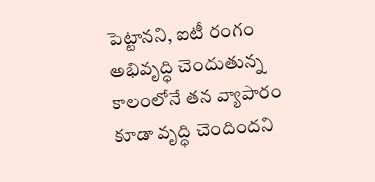పెట్టానని, ఐటీ రంగం అభివృద్ధి చెందుతున్న కాలంలోనే తన వ్యాపారం కూడా వృద్ధి చెందిందని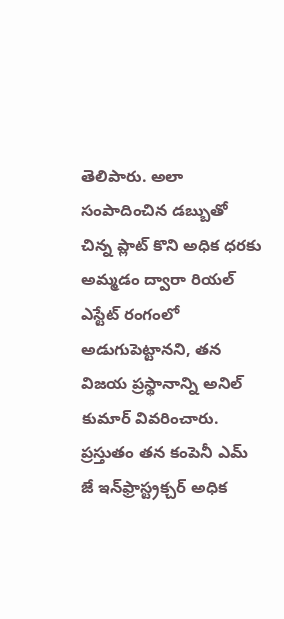తెలిపారు. అలా సంపాదించిన డబ్బుతో చిన్న ప్లాట్‌ కొని అధిక ధరకు అమ్మడం ద్వారా రియల్‌ ఎస్టేట్‌ రంగంలో అడుగుపెట్టానని, తన విజయ ప్రస్థానాన్ని అనిల్‌ కుమార్‌ వివరించారు. ప్రస్తుతం తన కంపెనీ ఎమ్‌ జే ఇన్‌ఫ్రాస్ట్రక్చర్‌ అధిక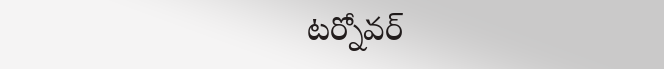టర్నోవర్‌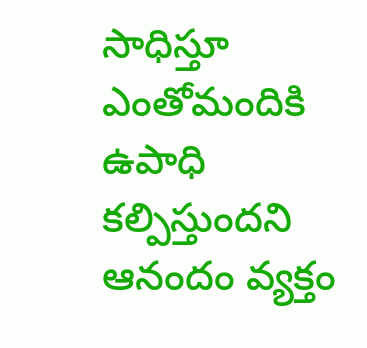సాధిస్తూ ఎంతోమందికి ఉపాధి కల్పిస్తుందని ఆనందం వ్యక్తం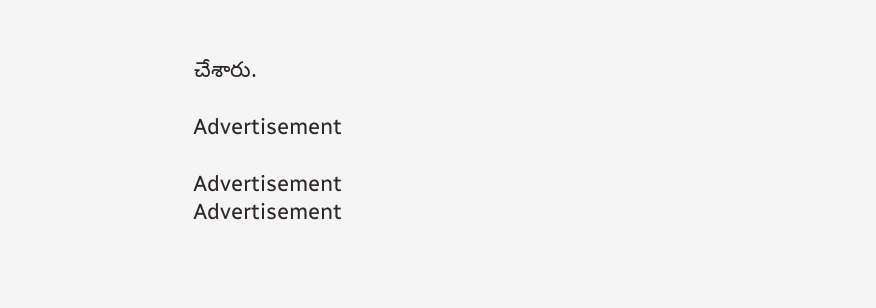చేశారు.

Advertisement

Advertisement
Advertisement